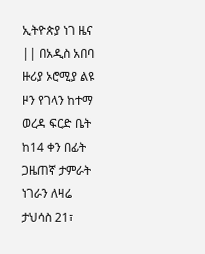ኢትዮጵያ ነገ ዜና || በአዲስ አበባ ዙሪያ ኦሮሚያ ልዩ ዞን የገላን ከተማ ወረዳ ፍርድ ቤት ከ14 ቀን በፊት ጋዜጠኛ ታምራት ነገራን ለዛሬ ታህሳስ 21፣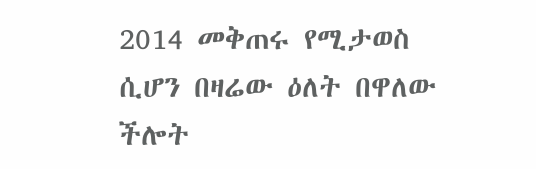2014 መቅጠሩ የሚታወስ ሲሆን በዛሬው ዕለት በዋለው ችሎት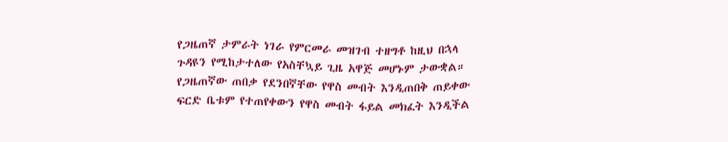የጋዜጠኛ ታምራት ነገራ የምርመራ መዝገብ ተዘግቶ ከዚህ በኋላ ጉዳዩን የሚከታተለው የአስቸኳይ ጊዜ አዋጅ መሆኑም ታውቋል።
የጋዜጠኛው ጠበቃ የደንበኛቸው የዋስ መብት እንዲጠበቅ ጠይቀው ፍርድ ቤቱም የተጠየቀውን የዋስ መብት ፋይል መክፈት እንዲችል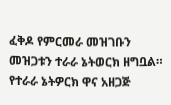ፈቅዶ የምርመራ መዝገቡን መዝጋቱን ተራራ ኔትወርክ ዘግቧል።
የተራራ ኔትዎርክ ዋና አዘጋጅ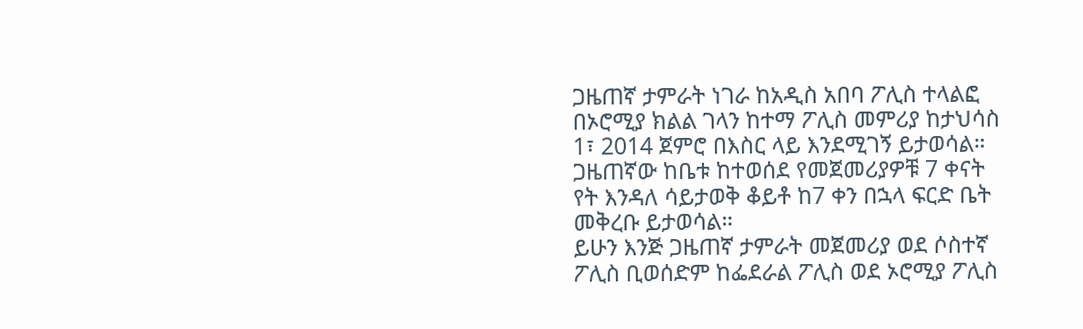ጋዜጠኛ ታምራት ነገራ ከአዲስ አበባ ፖሊስ ተላልፎ በኦሮሚያ ክልል ገላን ከተማ ፖሊስ መምሪያ ከታህሳስ 1፣ 2014 ጀምሮ በእስር ላይ እንደሚገኝ ይታወሳል።
ጋዜጠኛው ከቤቱ ከተወሰደ የመጀመሪያዎቹ 7 ቀናት የት እንዳለ ሳይታወቅ ቆይቶ ከ7 ቀን በኋላ ፍርድ ቤት መቅረቡ ይታወሳል።
ይሁን እንጅ ጋዜጠኛ ታምራት መጀመሪያ ወደ ሶስተኛ ፖሊስ ቢወሰድም ከፌደራል ፖሊስ ወደ ኦሮሚያ ፖሊስ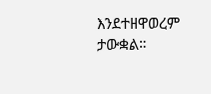እንደተዘዋወረም ታውቋል።